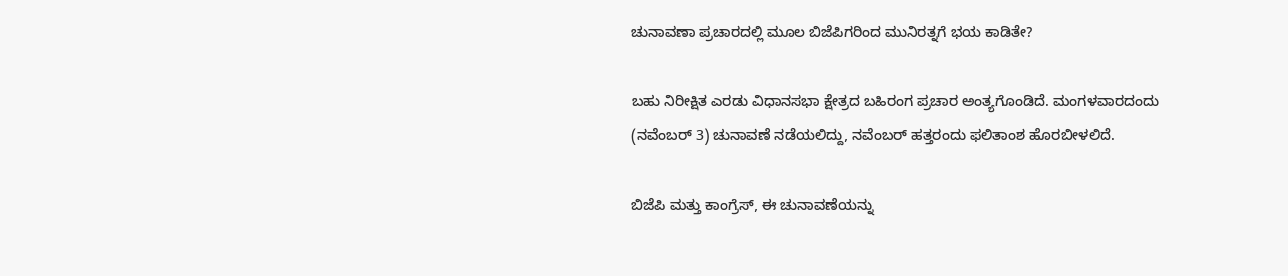ಚುನಾವಣಾ ಪ್ರಚಾರದಲ್ಲಿ ಮೂಲ ಬಿಜೆಪಿಗರಿಂದ ಮುನಿರತ್ನಗೆ ಭಯ ಕಾಡಿತೇ?

ಬಹು ನಿರೀಕ್ಷಿತ ಎರಡು ವಿಧಾನಸಭಾ ಕ್ಷೇತ್ರದ ಬಹಿರಂಗ ಪ್ರಚಾರ ಅಂತ್ಯಗೊಂಡಿದೆ. ಮಂಗಳವಾರದಂದು (ನವೆಂಬರ್ 3) ಚುನಾವಣೆ ನಡೆಯಲಿದ್ದು, ನವೆಂಬರ್ ಹತ್ತರಂದು ಫಲಿತಾಂಶ ಹೊರಬೀಳಲಿದೆ.

ಬಿಜೆಪಿ ಮತ್ತು ಕಾಂಗ್ರೆಸ್, ಈ ಚುನಾವಣೆಯನ್ನು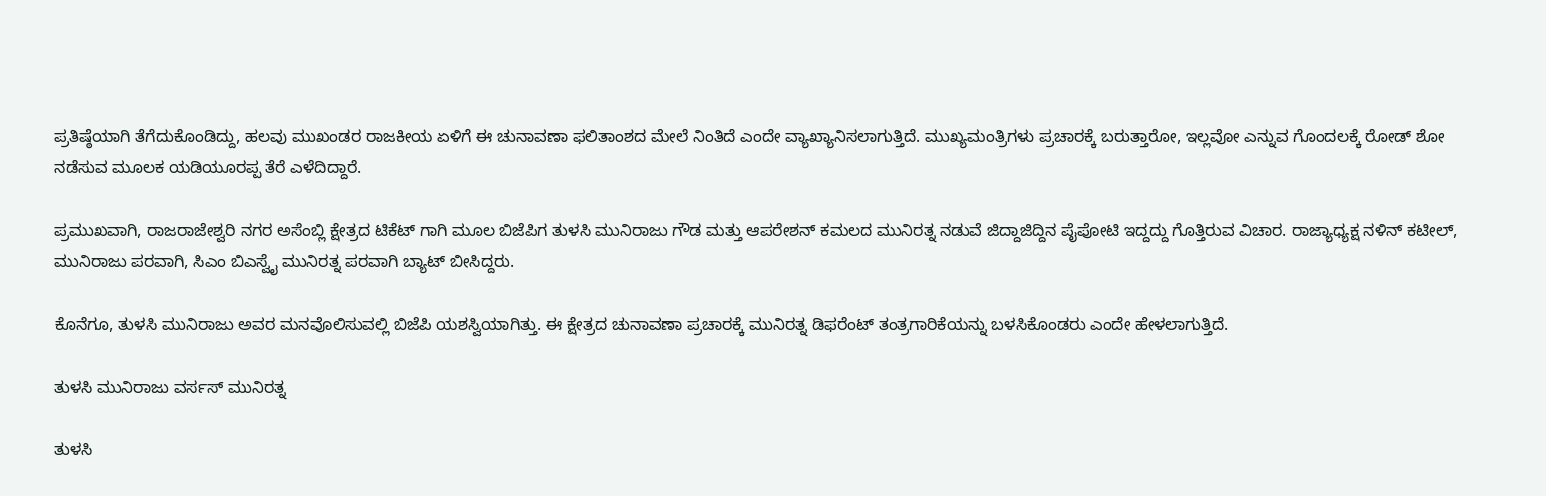ಪ್ರತಿಷ್ಠೆಯಾಗಿ ತೆಗೆದುಕೊಂಡಿದ್ದು, ಹಲವು ಮುಖಂಡರ ರಾಜಕೀಯ ಏಳಿಗೆ ಈ ಚುನಾವಣಾ ಫಲಿತಾಂಶದ ಮೇಲೆ ನಿಂತಿದೆ ಎಂದೇ ವ್ಯಾಖ್ಯಾನಿಸಲಾಗುತ್ತಿದೆ. ಮುಖ್ಯಮಂತ್ರಿಗಳು ಪ್ರಚಾರಕ್ಕೆ ಬರುತ್ತಾರೋ, ಇಲ್ಲವೋ ಎನ್ನುವ ಗೊಂದಲಕ್ಕೆ ರೋಡ್ ಶೋ ನಡೆಸುವ ಮೂಲಕ ಯಡಿಯೂರಪ್ಪ ತೆರೆ ಎಳೆದಿದ್ದಾರೆ.

ಪ್ರಮುಖವಾಗಿ, ರಾಜರಾಜೇಶ್ವರಿ ನಗರ ಅಸೆಂಬ್ಲಿ ಕ್ಷೇತ್ರದ ಟಿಕೆಟ್ ಗಾಗಿ ಮೂಲ ಬಿಜೆಪಿಗ ತುಳಸಿ ಮುನಿರಾಜು ಗೌಡ ಮತ್ತು ಆಪರೇಶನ್ ಕಮಲದ ಮುನಿರತ್ನ ನಡುವೆ ಜಿದ್ದಾಜಿದ್ದಿನ ಪೈಪೋಟಿ ಇದ್ದದ್ದು ಗೊತ್ತಿರುವ ವಿಚಾರ. ರಾಜ್ಯಾಧ್ಯಕ್ಷ ನಳಿನ್ ಕಟೀಲ್, ಮುನಿರಾಜು ಪರವಾಗಿ, ಸಿಎಂ ಬಿಎಸ್ವೈ ಮುನಿರತ್ನ ಪರವಾಗಿ ಬ್ಯಾಟ್ ಬೀಸಿದ್ದರು.

ಕೊನೆಗೂ, ತುಳಸಿ ಮುನಿರಾಜು ಅವರ ಮನವೊಲಿಸುವಲ್ಲಿ ಬಿಜೆಪಿ ಯಶಸ್ವಿಯಾಗಿತ್ತು. ಈ ಕ್ಷೇತ್ರದ ಚುನಾವಣಾ ಪ್ರಚಾರಕ್ಕೆ ಮುನಿರತ್ನ ಡಿಫರೆಂಟ್ ತಂತ್ರಗಾರಿಕೆಯನ್ನು ಬಳಸಿಕೊಂಡರು ಎಂದೇ ಹೇಳಲಾಗುತ್ತಿದೆ.

ತುಳಸಿ ಮುನಿರಾಜು ವರ್ಸಸ್ ಮುನಿರತ್ನ

ತುಳಸಿ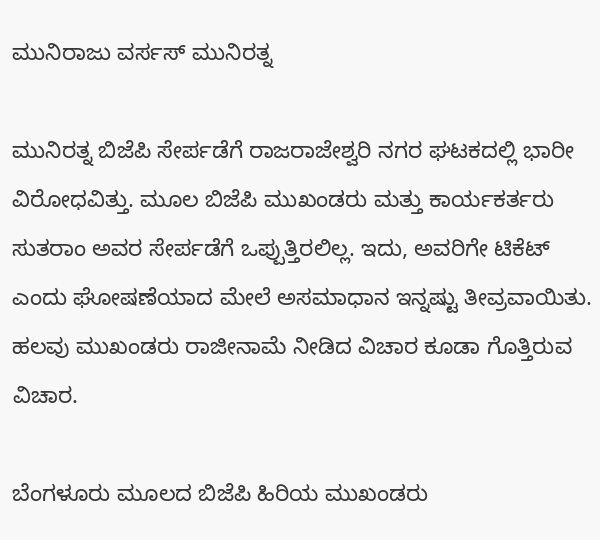ಮುನಿರಾಜು ವರ್ಸಸ್ ಮುನಿರತ್ನ

ಮುನಿರತ್ನ ಬಿಜೆಪಿ ಸೇರ್ಪಡೆಗೆ ರಾಜರಾಜೇಶ್ವರಿ ನಗರ ಘಟಕದಲ್ಲಿ ಭಾರೀ ವಿರೋಧವಿತ್ತು. ಮೂಲ ಬಿಜೆಪಿ ಮುಖಂಡರು ಮತ್ತು ಕಾರ್ಯಕರ್ತರು ಸುತರಾಂ ಅವರ ಸೇರ್ಪಡೆಗೆ ಒಪ್ಪುತ್ತಿರಲಿಲ್ಲ. ಇದು, ಅವರಿಗೇ ಟಿಕೆಟ್ ಎಂದು ಘೋಷಣೆಯಾದ ಮೇಲೆ ಅಸಮಾಧಾನ ಇನ್ನಷ್ಟು ತೀವ್ರವಾಯಿತು. ಹಲವು ಮುಖಂಡರು ರಾಜೀನಾಮೆ ನೀಡಿದ ವಿಚಾರ ಕೂಡಾ ಗೊತ್ತಿರುವ ವಿಚಾರ.

ಬೆಂಗಳೂರು ಮೂಲದ ಬಿಜೆಪಿ ಹಿರಿಯ ಮುಖಂಡರು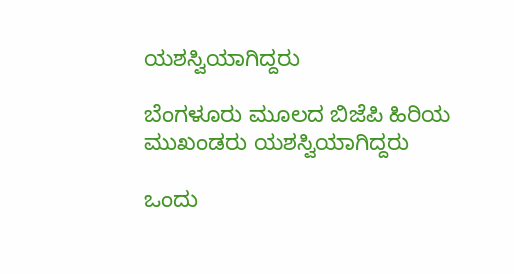ಯಶಸ್ವಿಯಾಗಿದ್ದರು

ಬೆಂಗಳೂರು ಮೂಲದ ಬಿಜೆಪಿ ಹಿರಿಯ ಮುಖಂಡರು ಯಶಸ್ವಿಯಾಗಿದ್ದರು

ಒಂದು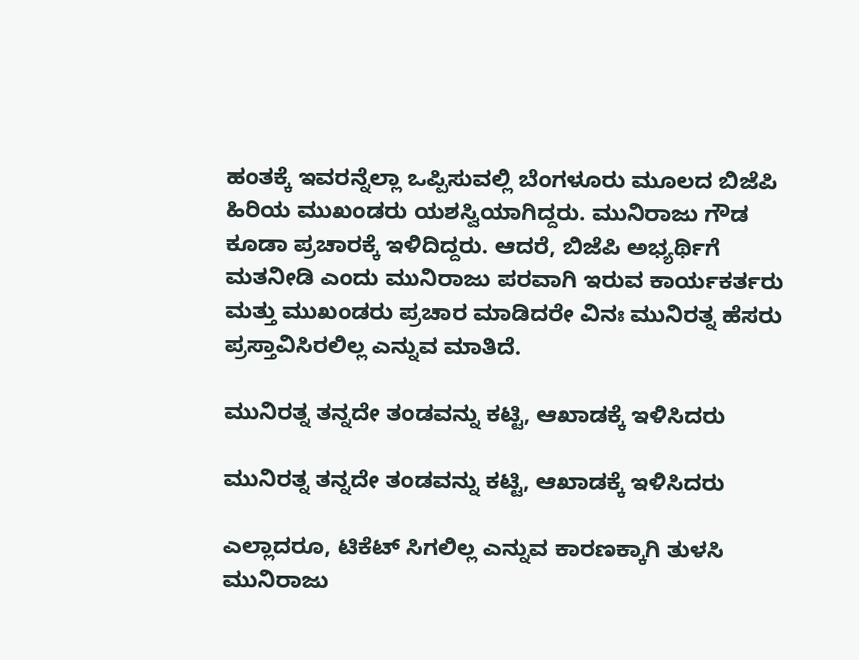ಹಂತಕ್ಕೆ ಇವರನ್ನೆಲ್ಲಾ ಒಪ್ಪಿಸುವಲ್ಲಿ ಬೆಂಗಳೂರು ಮೂಲದ ಬಿಜೆಪಿ ಹಿರಿಯ ಮುಖಂಡರು ಯಶಸ್ವಿಯಾಗಿದ್ದರು. ಮುನಿರಾಜು ಗೌಡ ಕೂಡಾ ಪ್ರಚಾರಕ್ಕೆ ಇಳಿದಿದ್ದರು. ಆದರೆ, ಬಿಜೆಪಿ ಅಭ್ಯರ್ಥಿಗೆ ಮತನೀಡಿ ಎಂದು ಮುನಿರಾಜು ಪರವಾಗಿ ಇರುವ ಕಾರ್ಯಕರ್ತರು ಮತ್ತು ಮುಖಂಡರು ಪ್ರಚಾರ ಮಾಡಿದರೇ ವಿನಃ ಮುನಿರತ್ನ ಹೆಸರು ಪ್ರಸ್ತಾವಿಸಿರಲಿಲ್ಲ ಎನ್ನುವ ಮಾತಿದೆ.

ಮುನಿರತ್ನ ತನ್ನದೇ ತಂಡವನ್ನು ಕಟ್ಟಿ, ಆಖಾಡಕ್ಕೆ ಇಳಿಸಿದರು

ಮುನಿರತ್ನ ತನ್ನದೇ ತಂಡವನ್ನು ಕಟ್ಟಿ, ಆಖಾಡಕ್ಕೆ ಇಳಿಸಿದರು

ಎಲ್ಲಾದರೂ, ಟಿಕೆಟ್ ಸಿಗಲಿಲ್ಲ ಎನ್ನುವ ಕಾರಣಕ್ಕಾಗಿ ತುಳಸಿ ಮುನಿರಾಜು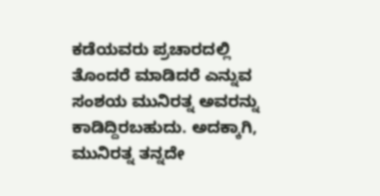ಕಡೆಯವರು ಪ್ರಚಾರದಲ್ಲಿ ತೊಂದರೆ ಮಾಡಿದರೆ ಎನ್ನುವ ಸಂಶಯ ಮುನಿರತ್ನ ಅವರನ್ನು ಕಾಡಿದ್ದಿರಬಹುದು. ಅದಕ್ಕಾಗಿ, ಮುನಿರತ್ನ ತನ್ನದೇ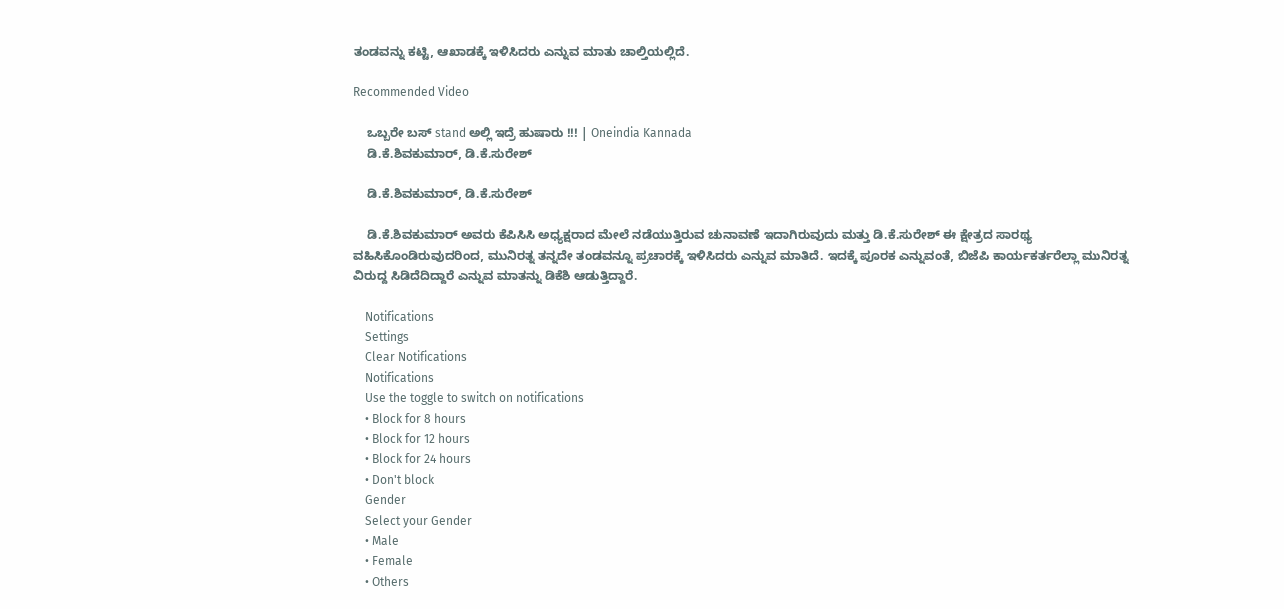ತಂಡವನ್ನು ಕಟ್ಟಿ, ಆಖಾಡಕ್ಕೆ ಇಳಿಸಿದರು ಎನ್ನುವ ಮಾತು ಚಾಲ್ತಿಯಲ್ಲಿದೆ.

Recommended Video

    ಒಬ್ಬರೇ ಬಸ್ stand ಅಲ್ಲಿ ಇದ್ರೆ ಹುಷಾರು !!! | Oneindia Kannada
    ಡಿ.ಕೆ.ಶಿವಕುಮಾರ್, ಡಿ.ಕೆ.ಸುರೇಶ್

    ಡಿ.ಕೆ.ಶಿವಕುಮಾರ್, ಡಿ.ಕೆ.ಸುರೇಶ್

    ಡಿ.ಕೆ.ಶಿವಕುಮಾರ್ ಅವರು ಕೆಪಿಸಿಸಿ ಅಧ್ಯಕ್ಷರಾದ ಮೇಲೆ ನಡೆಯುತ್ತಿರುವ ಚುನಾವಣೆ ಇದಾಗಿರುವುದು ಮತ್ತು ಡಿ.ಕೆ.ಸುರೇಶ್ ಈ ಕ್ಷೇತ್ರದ ಸಾರಥ್ಯ ವಹಿಸಿಕೊಂಡಿರುವುದರಿಂದ, ಮುನಿರತ್ನ ತನ್ನದೇ ತಂಡವನ್ನೂ ಪ್ರಚಾರಕ್ಕೆ ಇಳಿಸಿದರು ಎನ್ನುವ ಮಾತಿದೆ. ಇದಕ್ಕೆ ಪೂರಕ ಎನ್ನುವಂತೆ, ಬಿಜೆಪಿ ಕಾರ್ಯಕರ್ತರೆಲ್ಲಾ ಮುನಿರತ್ನ ವಿರುದ್ದ ಸಿಡಿದೆದಿದ್ದಾರೆ ಎನ್ನುವ ಮಾತನ್ನು ಡಿಕೆಶಿ ಆಡುತ್ತಿದ್ದಾರೆ.

    Notifications
    Settings
    Clear Notifications
    Notifications
    Use the toggle to switch on notifications
    • Block for 8 hours
    • Block for 12 hours
    • Block for 24 hours
    • Don't block
    Gender
    Select your Gender
    • Male
    • Female
    • Others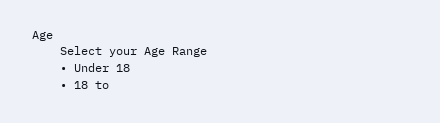Age
    Select your Age Range
    • Under 18
    • 18 to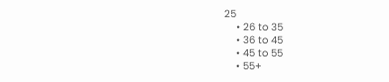25
    • 26 to 35
    • 36 to 45
    • 45 to 55
    • 55+